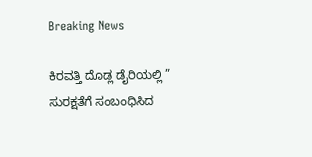Breaking News

ಕಿರವತ್ತಿ ದೊಡ್ಲ ಡೈರಿಯಲ್ಲಿ ” ಸುರಕ್ಷತೆಗೆ ಸಂಬಂಧಿಸಿದ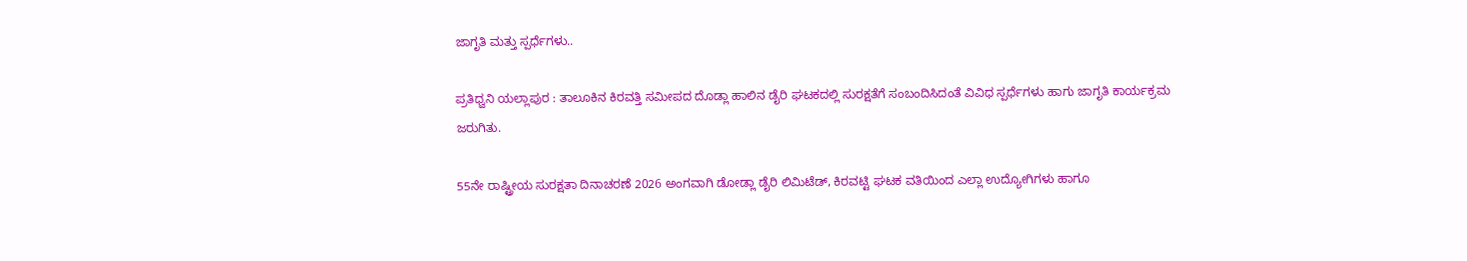ಜಾಗೃತಿ ಮತ್ತು ಸ್ಪರ್ಧೆಗಳು..

ಪ್ರತಿಧ್ವನಿ ಯಲ್ಲಾಪುರ : ತಾಲೂಕಿನ ಕಿರವತ್ತಿ ಸಮೀಪದ ದೊಡ್ಲಾ ಹಾಲಿನ ಡೈರಿ ಘಟಕದಲ್ಲಿ ಸುರಕ್ಷತೆಗೆ ಸಂಬಂದಿಸಿದಂತೆ ವಿವಿಧ ಸ್ಪರ್ಧೆಗಳು ಹಾಗು ಜಾಗೃತಿ ಕಾರ್ಯಕ್ರಮ ಜರುಗಿತು.

55ನೇ ರಾಷ್ಟ್ರೀಯ ಸುರಕ್ಷತಾ ದಿನಾಚರಣೆ 2026 ಅಂಗವಾಗಿ ಡೋಡ್ಲಾ ಡೈರಿ ಲಿಮಿಟೆಡ್, ಕಿರವಟ್ಟಿ ಘಟಕ ವತಿಯಿಂದ ಎಲ್ಲಾ ಉದ್ಯೋಗಿಗಳು ಹಾಗೂ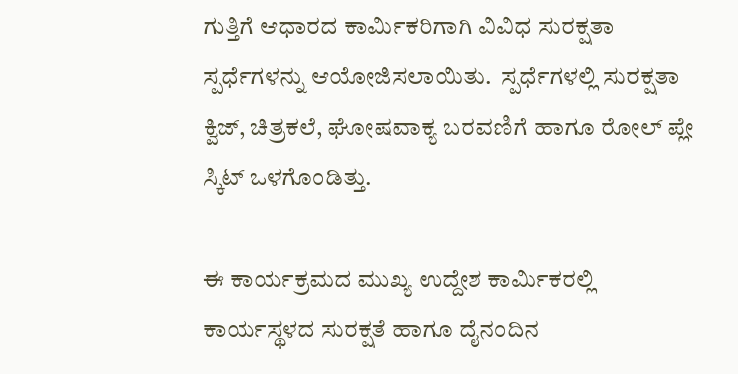ಗುತ್ತಿಗೆ ಆಧಾರದ ಕಾರ್ಮಿಕರಿಗಾಗಿ ವಿವಿಧ ಸುರಕ್ಷತಾ ಸ್ಪರ್ಧೆಗಳನ್ನು ಆಯೋಜಿಸಲಾಯಿತು.  ಸ್ಪರ್ಧೆಗಳಲ್ಲಿ ಸುರಕ್ಷತಾ ಕ್ವಿಜ್, ಚಿತ್ರಕಲೆ, ಘೋಷವಾಕ್ಯ ಬರವಣಿಗೆ ಹಾಗೂ ರೋಲ್ ಪ್ಲೇ ಸ್ಕಿಟ್ ಒಳಗೊಂಡಿತ್ತು.

ಈ ಕಾರ್ಯಕ್ರಮದ ಮುಖ್ಯ ಉದ್ದೇಶ ಕಾರ್ಮಿಕರಲ್ಲಿ ಕಾರ್ಯಸ್ಥಳದ ಸುರಕ್ಷತೆ ಹಾಗೂ ದೈನಂದಿನ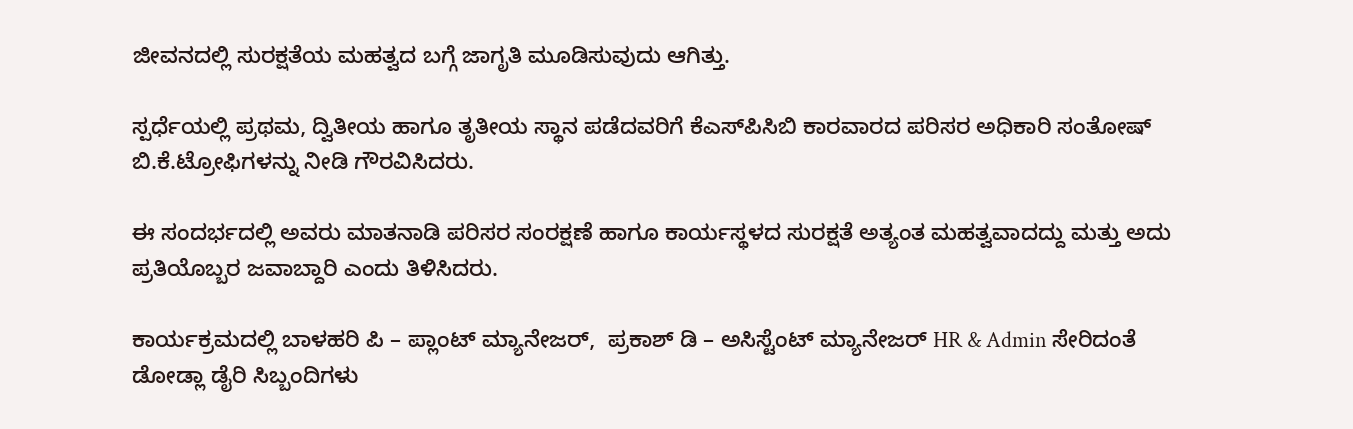ಜೀವನದಲ್ಲಿ ಸುರಕ್ಷತೆಯ ಮಹತ್ವದ ಬಗ್ಗೆ ಜಾಗೃತಿ ಮೂಡಿಸುವುದು ಆಗಿತ್ತು.

ಸ್ಪರ್ಧೆಯಲ್ಲಿ ಪ್ರಥಮ, ದ್ವಿತೀಯ ಹಾಗೂ ತೃತೀಯ ಸ್ಥಾನ ಪಡೆದವರಿಗೆ ಕೆಎಸ್‌ಪಿಸಿಬಿ ಕಾರವಾರದ ಪರಿಸರ ಅಧಿಕಾರಿ ಸಂತೋಷ್ ಬಿ.ಕೆ.ಟ್ರೋಫಿಗಳನ್ನು ನೀಡಿ ಗೌರವಿಸಿದರು.

ಈ ಸಂದರ್ಭದಲ್ಲಿ ಅವರು ಮಾತನಾಡಿ ಪರಿಸರ ಸಂರಕ್ಷಣೆ ಹಾಗೂ ಕಾರ್ಯಸ್ಥಳದ ಸುರಕ್ಷತೆ ಅತ್ಯಂತ ಮಹತ್ವವಾದದ್ದು ಮತ್ತು ಅದು ಪ್ರತಿಯೊಬ್ಬರ ಜವಾಬ್ದಾರಿ ಎಂದು ತಿಳಿಸಿದರು.

ಕಾರ್ಯಕ್ರಮದಲ್ಲಿ ಬಾಳಹರಿ ಪಿ – ಪ್ಲಾಂಟ್ ಮ್ಯಾನೇಜರ್,  ಪ್ರಕಾಶ್ ಡಿ – ಅಸಿಸ್ಟೆಂಟ್ ಮ್ಯಾನೇಜರ್ HR & Admin ಸೇರಿದಂತೆ ಡೋಡ್ಲಾ ಡೈರಿ ಸಿಬ್ಬಂದಿಗಳು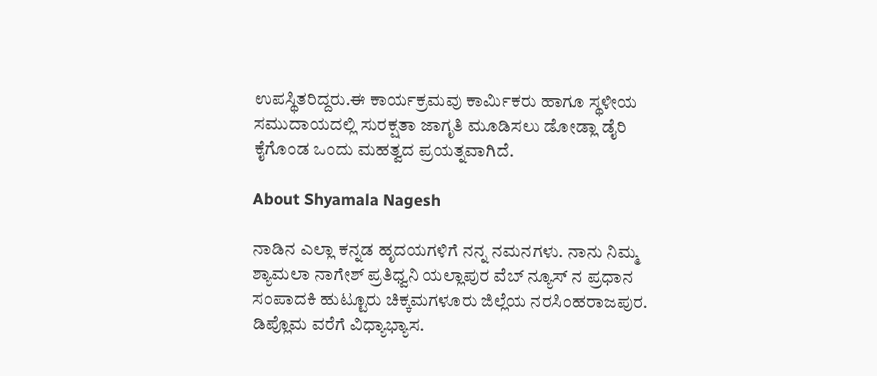ಉಪಸ್ಥಿತರಿದ್ದರು.ಈ ಕಾರ್ಯಕ್ರಮವು ಕಾರ್ಮಿಕರು ಹಾಗೂ ಸ್ಥಳೀಯ ಸಮುದಾಯದಲ್ಲಿ ಸುರಕ್ಷತಾ ಜಾಗೃತಿ ಮೂಡಿಸಲು ಡೋಡ್ಲಾ ಡೈರಿ ಕೈಗೊಂಡ ಒಂದು ಮಹತ್ವದ ಪ್ರಯತ್ನವಾಗಿದೆ.

About Shyamala Nagesh

ನಾಡಿನ ಎಲ್ಲಾ ಕನ್ನಡ ಹೃದಯಗಳಿಗೆ ನನ್ನ ನಮನಗಳು. ನಾನು ನಿಮ್ಮ ಶ್ಯಾಮಲಾ ನಾಗೇಶ್ ಪ್ರತಿಧ್ವನಿ ಯಲ್ಲಾಪುರ ವೆಬ್ ನ್ಯೂಸ್ ನ ಪ್ರಧಾನ ಸಂಪಾದಕಿ ಹುಟ್ಟೂರು ಚಿಕ್ಕಮಗಳೂರು ಜಿಲ್ಲೆಯ ನರಸಿಂಹರಾಜಪುರ. ಡಿಪ್ಲೊಮ ವರೆಗೆ ವಿಧ್ಯಾಭ್ಯಾಸ.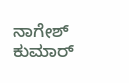ನಾಗೇಶ್ ಕುಮಾರ್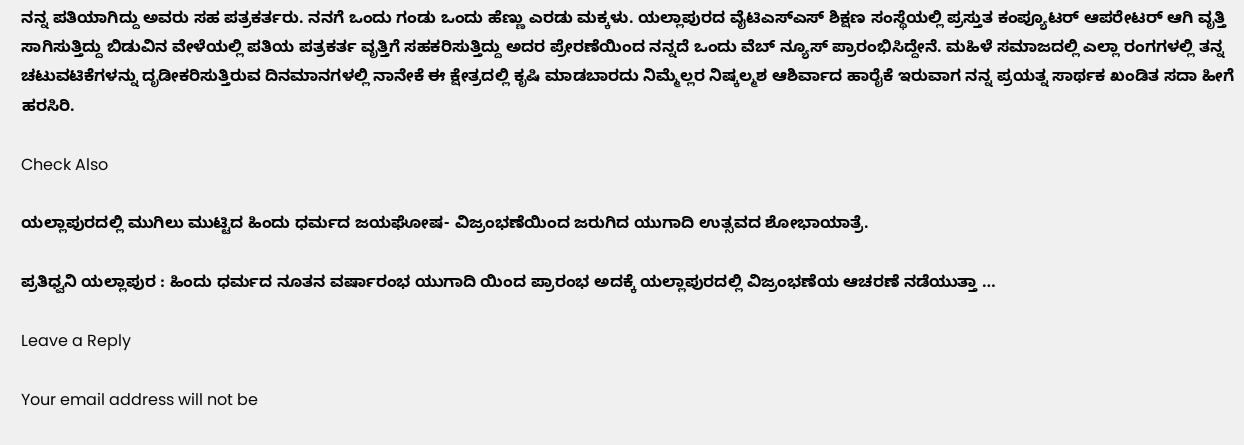ನನ್ನ ಪತಿಯಾಗಿದ್ದು ಅವರು ಸಹ ಪತ್ರಕರ್ತರು. ನನಗೆ ಒಂದು ಗಂಡು ಒಂದು ಹೆಣ್ಣು ಎರಡು ಮಕ್ಕಳು. ಯಲ್ಲಾಪುರದ ವೈಟಿಎಸ್ಎಸ್ ಶಿಕ್ಷಣ ಸಂಸ್ಥೆಯಲ್ಲಿ ಪ್ರಸ್ತುತ ಕಂಪ್ಯೂಟರ್ ಆಪರೇಟರ್ ಆಗಿ ವೃತ್ತಿ ಸಾಗಿಸುತ್ತಿದ್ದು ಬಿಡುವಿನ ವೇಳೆಯಲ್ಲಿ ಪತಿಯ ಪತ್ರಕರ್ತ ವೃತ್ತಿಗೆ ಸಹಕರಿಸುತ್ತಿದ್ದು ಅದರ ಪ್ರೇರಣೆಯಿಂದ ನನ್ನದೆ ಒಂದು ವೆಬ್ ನ್ಯೂಸ್ ಪ್ರಾರಂಭಿಸಿದ್ದೇನೆ. ಮಹಿಳೆ ಸಮಾಜದಲ್ಲಿ ಎಲ್ಲಾ ರಂಗಗಳಲ್ಲಿ ತನ್ನ ಚಟುವಟಿಕೆಗಳನ್ನು ದೃಡೀಕರಿಸುತ್ತಿರುವ ದಿನಮಾನಗಳಲ್ಲಿ ನಾನೇಕೆ ಈ ಕ್ಷೇತ್ರದಲ್ಲಿ ಕೃಷಿ ಮಾಡಬಾರದು ನಿಮ್ಮೆಲ್ಲರ ನಿಷ್ಕಲ್ಮಶ ಆಶಿರ್ವಾದ ಹಾರೈಕೆ ಇರುವಾಗ ನನ್ನ ಪ್ರಯತ್ನ ಸಾರ್ಥಕ ಖಂಡಿತ ಸದಾ ಹೀಗೆ ಹರಸಿರಿ.

Check Also

ಯಲ್ಲಾಪುರದಲ್ಲಿ ಮುಗಿಲು ಮುಟ್ಟಿದ ಹಿಂದು ಧರ್ಮದ ಜಯಘೋಷ- ವಿಜ್ರಂಭಣೆಯಿಂದ ಜರುಗಿದ ಯುಗಾದಿ ಉತ್ಸವದ ಶೋಭಾಯಾತ್ರೆ.

ಪ್ರತಿಧ್ವನಿ ಯಲ್ಲಾಪುರ : ಹಿಂದು ಧರ್ಮದ ನೂತನ ವರ್ಷಾರಂಭ ಯುಗಾದಿ ಯಿಂದ ಪ್ರಾರಂಭ ಅದಕ್ಕೆ ಯಲ್ಲಾಪುರದಲ್ಲಿ ವಿಜ್ರಂಭಣೆಯ ಆಚರಣೆ ನಡೆಯುತ್ತಾ …

Leave a Reply

Your email address will not be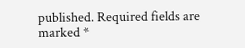published. Required fields are marked *